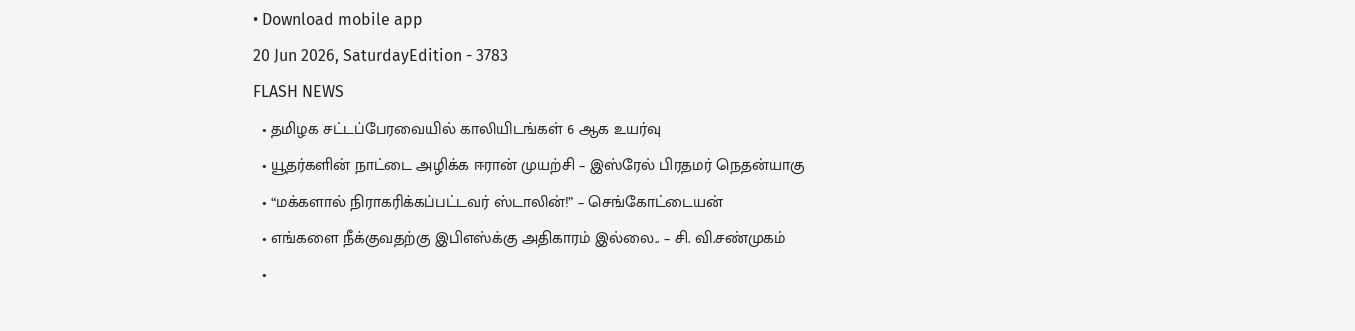• Download mobile app
20 Jun 2026, SaturdayEdition - 3783
FLASH NEWS
  • தமிழக சட்டப்பேரவையில் காலியிடங்கள் 6 ஆக உயர்வு
  • யூதர்களின் நாட்டை அழிக்க ஈரான் முயற்சி – இஸ்ரேல் பிரதமர் நெதன்யாகு
  • “மக்களால் நிராகரிக்கப்பட்டவர் ஸ்டாலின்!” – செங்கோட்டையன்
  • எங்களை நீக்குவதற்கு இபிஎஸ்க்கு அதிகாரம் இல்லை.. – சி. வி.சண்முகம்
  •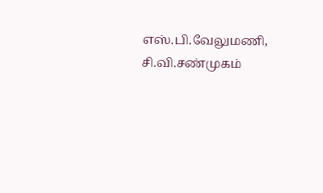எஸ்.பி.வேலுமணி, சி.வி.சண்முகம்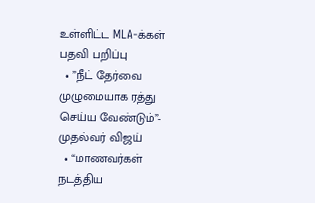உள்ளிட்ட MLA-க்கள் பதவி பறிப்பு
  • ”நீட் தேர்வை முழுமையாக ரத்து செய்ய வேண்டும்”- முதல்வர் விஜய்
  • “மாணவர்கள் நடத்திய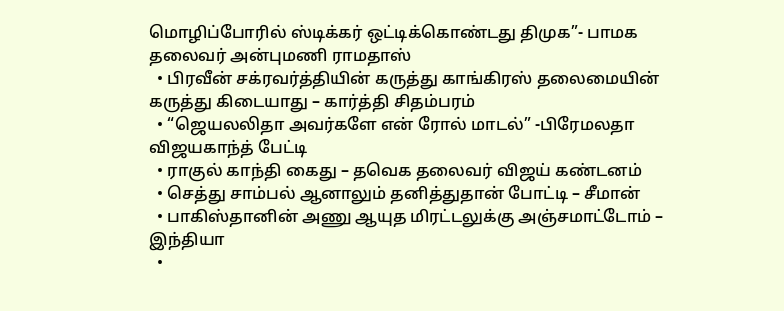மொழிப்போரில் ஸ்டிக்கர் ஒட்டிக்கொண்டது திமுக”- பாமக தலைவர் அன்புமணி ராமதாஸ்
  • பிரவீன் சக்ரவர்த்தியின் கருத்து காங்கிரஸ் தலைமையின் கருத்து கிடையாது – கார்த்தி சிதம்பரம்
  • “ஜெயலலிதா அவர்களே என் ரோல் மாடல்” -பிரேமலதா விஜயகாந்த் பேட்டி
  • ராகுல் காந்தி கைது – தவெக தலைவர் விஜய் கண்டனம்
  • செத்து சாம்பல் ஆனாலும் தனித்துதான் போட்டி – சீமான்
  • பாகிஸ்தானின் அணு ஆயுத மிரட்டலுக்கு அஞ்சமாட்டோம் – இந்தியா
  •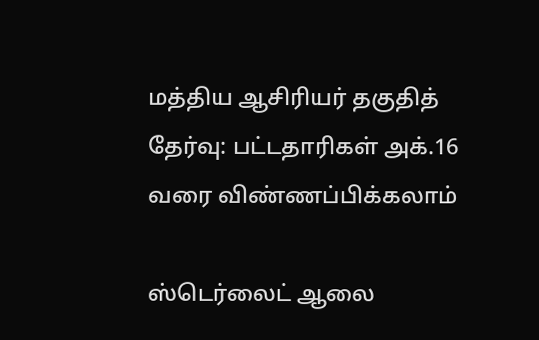மத்திய ஆசிரியர் தகுதித் தேர்வு: பட்டதாரிகள் அக்.16 வரை விண்ணப்பிக்கலாம்

ஸ்டெர்லைட் ஆலை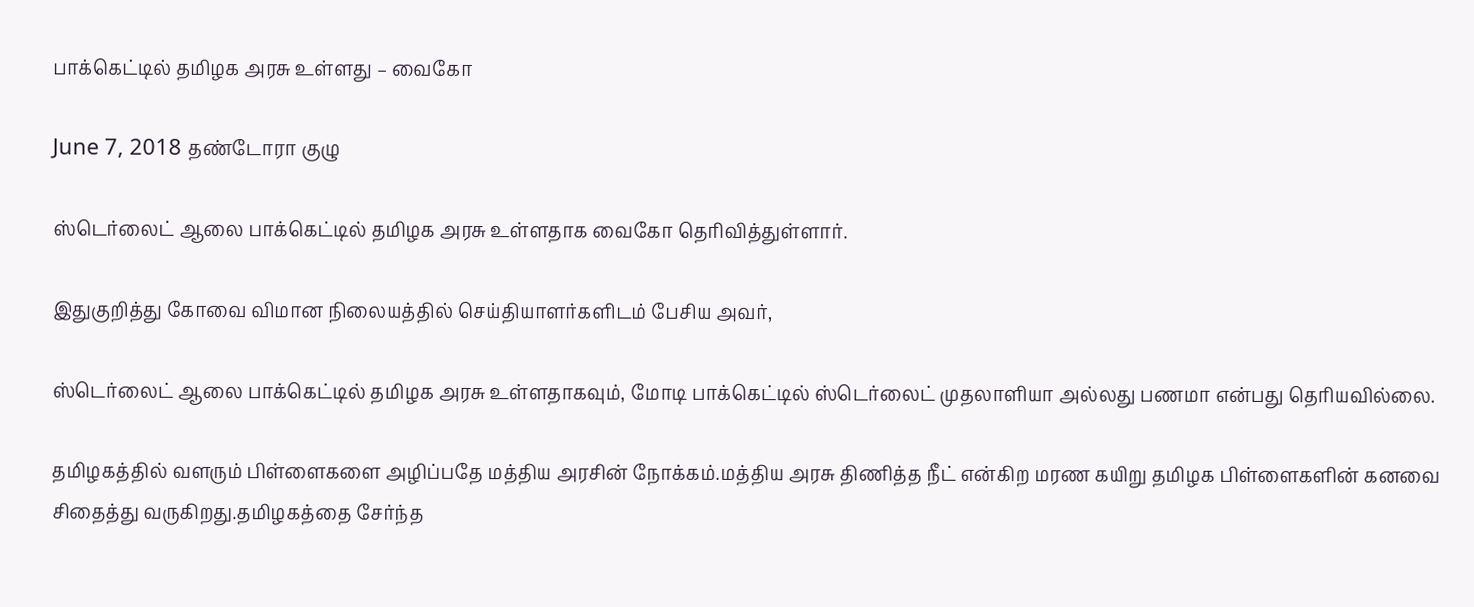பாக்கெட்டில் தமிழக அரசு உள்ளது – வைகோ

June 7, 2018 தண்டோரா குழு

ஸ்டெர்லைட் ஆலை பாக்கெட்டில் தமிழக அரசு உள்ளதாக வைகோ தெரிவித்துள்ளார்.

இதுகுறித்து கோவை விமான நிலையத்தில் செய்தியாளர்களிடம் பேசிய அவர்,

ஸ்டெர்லைட் ஆலை பாக்கெட்டில் தமிழக அரசு உள்ளதாகவும், மோடி பாக்கெட்டில் ஸ்டெர்லைட் முதலாளியா அல்லது பணமா என்பது தெரியவில்லை.

தமிழகத்தில் வளரும் பிள்ளைகளை அழிப்பதே மத்திய அரசின் நோக்கம்.மத்திய அரசு திணித்த நீட் என்கிற மரண கயிறு தமிழக பிள்ளைகளின் கனவை சிதைத்து வருகிறது.தமிழகத்தை சேர்ந்த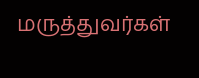மருத்துவர்கள்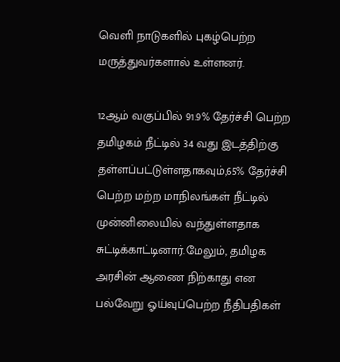வெளி நாடுகளில் புகழ்பெற்ற மருத்துவர்களால் உள்ளனர்.

12ஆம் வகுப்பில் 91.9% தேர்ச்சி பெற்ற தமிழகம் நீட்டில் 34 வது இடத்திற்கு தள்ளப்பட்டுள்ளதாகவும்,65% தேர்ச்சி பெற்ற மற்ற மாநிலங்கள் நீட்டில் முன்னிலையில் வந்துள்ளதாக சுட்டிக்காட்டினார்.மேலும், தமிழக அரசின் ஆணை நிற்காது என பல்வேறு ஓய்வுப்பெற்ற நீதிபதிகள்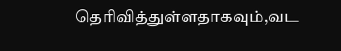தெரிவித்துள்ளதாகவும்,வட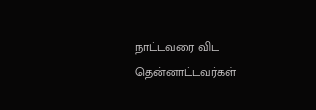நாட்டவரை விட தென்னாட்டவர்கள்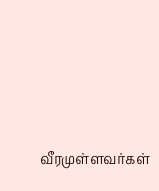வீரமுள்ளவர்கள்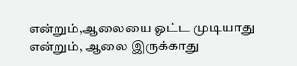என்றும்,ஆலையை ஓட்ட முடியாது என்றும், ஆலை இருக்காது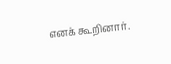எனக் கூறினார்.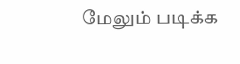மேலும் படிக்க